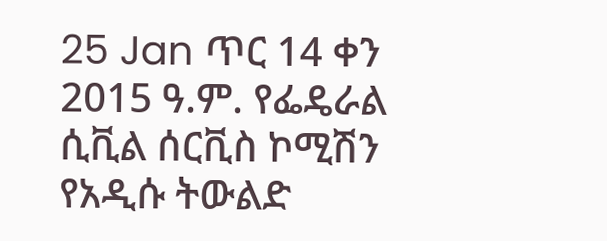25 Jan ጥር 14 ቀን 2015 ዓ.ም. የፌዴራል ሲቪል ሰርቪስ ኮሚሽን የአዲሱ ትውልድ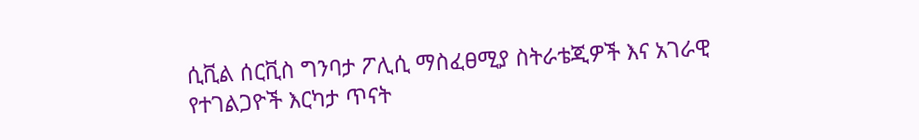ሲቪል ሰርቪስ ግንባታ ፖሊሲ ማስፈፀሚያ ስትራቴጂዎች እና አገራዊ የተገልጋዮች እርካታ ጥናት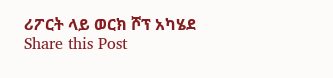ሪፖርት ላይ ወርክ ሾፕ አካሄደ Share this Post